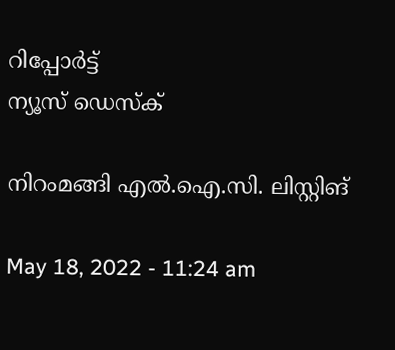റിപ്പോര്‍ട്ട്
ന്യൂസ് ഡെസ്ക്

നിറംമങ്ങി എല്‍.ഐ.സി. ലിസ്റ്റിങ്

May 18, 2022 - 11:24 am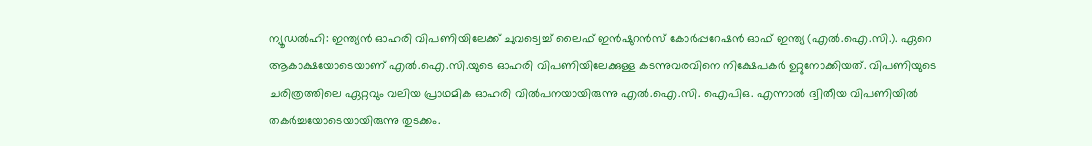ന്യൂഡല്‍ഹി: ഇന്ത്യന്‍ ഓഹരി വിപണിയിലേക്ക് ചുവട്വെച്ച് ലൈഫ് ഇന്‍ഷുറന്‍സ് കോര്‍പ്പറേഷന്‍ ഓഫ് ഇന്ത്യ (എല്‍.ഐ.സി.). ഏറെ ആകാക്ഷയോടെയാണ് എല്‍.ഐ.സി.യുടെ ഓഹരി വിപണിയിലേക്കുള്ള കടന്നുവരവിനെ നിക്ഷേപകര്‍ ഉറ്റുനോക്കിയത്. വിപണിയുടെ ചരിത്രത്തിലെ ഏറ്റവും വലിയ പ്രാഥമിക ഓഹരി വില്‍പനയായിരുന്നു എല്‍.ഐ.സി. ഐപിഒ. എന്നാല്‍ ദ്വിതീയ വിപണിയില്‍ തകര്‍ച്ചയോടെയായിരുന്നു തുടക്കം.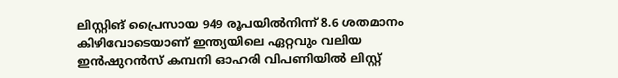ലിസ്റ്റിങ് പ്രൈസായ 949 രൂപയില്‍നിന്ന് 8.6 ശതമാനം കിഴിവോടെയാണ് ഇന്ത്യയിലെ ഏറ്റവും വലിയ ഇന്‍ഷുറന്‍സ് കമ്പനി ഓഹരി വിപണിയില്‍ ലിസ്റ്റ്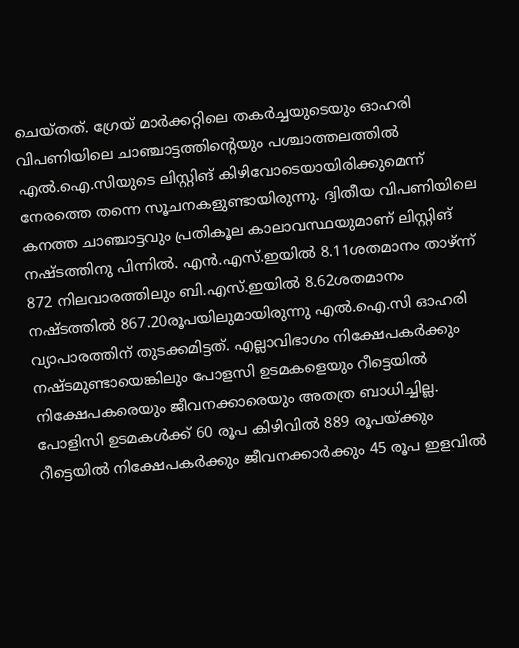ചെയ്തത്. ഗ്രേയ് മാര്‍ക്കറ്റിലെ തകര്‍ച്ചയുടെയും ഓഹരി വിപണിയിലെ ചാഞ്ചാട്ടത്തിന്റെയും പശ്ചാത്തലത്തില്‍ എല്‍.ഐ.സിയുടെ ലിസ്റ്റിങ് കിഴിവോടെയായിരിക്കുമെന്ന് നേരത്തെ തന്നെ സൂചനകളുണ്ടായിരുന്നു. ദ്വിതീയ വിപണിയിലെ കനത്ത ചാഞ്ചാട്ടവും പ്രതികൂല കാലാവസ്ഥയുമാണ് ലിസ്റ്റിങ് നഷ്ടത്തിനു പിന്നില്‍. എന്‍.എസ്.ഇയില്‍ 8.11ശതമാനം താഴ്ന്ന് 872 നിലവാരത്തിലും ബി.എസ്.ഇയില്‍ 8.62ശതമാനം നഷ്ടത്തില്‍ 867.20രൂപയിലുമായിരുന്നു എല്‍.ഐ.സി ഓഹരി വ്യാപാരത്തിന് തുടക്കമിട്ടത്. എല്ലാവിഭാഗം നിക്ഷേപകര്‍ക്കും നഷ്ടമുണ്ടായെങ്കിലും പോളസി ഉടമകളെയും റീട്ടെയില്‍ നിക്ഷേപകരെയും ജീവനക്കാരെയും അതത്ര ബാധിച്ചില്ല. പോളിസി ഉടമകള്‍ക്ക് 60 രൂപ കിഴിവില്‍ 889 രൂപയ്ക്കും റീട്ടെയില്‍ നിക്ഷേപകര്‍ക്കും ജീവനക്കാര്‍ക്കും 45 രൂപ ഇളവില്‍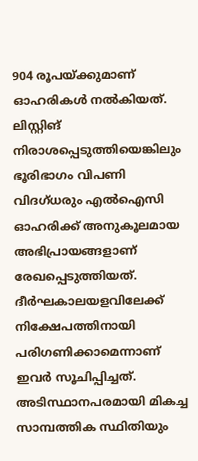904 രൂപയ്ക്കുമാണ് ഓഹരികള്‍ നല്‍കിയത്. ലിസ്റ്റിങ് നിരാശപ്പെടുത്തിയെങ്കിലും ഭൂരിഭാഗം വിപണി വിദഗ്ധരും എല്‍ഐസി ഓഹരിക്ക് അനുകൂലമായ അഭിപ്രായങ്ങളാണ് രേഖപ്പെടുത്തിയത്. ദീര്‍ഘകാലയളവിലേക്ക് നിക്ഷേപത്തിനായി പരിഗണിക്കാമെന്നാണ് ഇവര്‍ സൂചിപ്പിച്ചത്. അടിസ്ഥാനപരമായി മികച്ച സാമ്പത്തിക സ്ഥിതിയും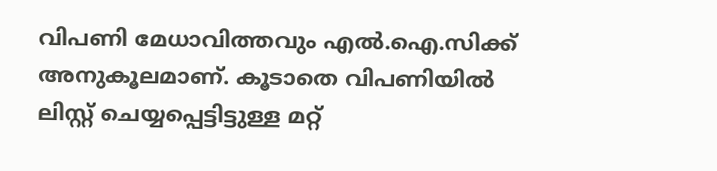വിപണി മേധാവിത്തവും എല്‍.ഐ.സിക്ക് അനുകൂലമാണ്. കൂടാതെ വിപണിയില്‍ ലിസ്റ്റ് ചെയ്യപ്പെട്ടിട്ടുള്ള മറ്റ്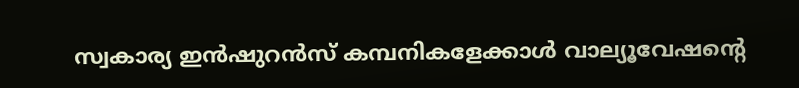സ്വകാര്യ ഇന്‍ഷുറന്‍സ് കമ്പനികളേക്കാള്‍ വാല്യൂവേഷന്റെ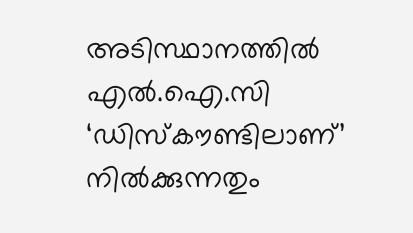അടിസ്ഥാനത്തില്‍ എല്‍.ഐ.സി ‘ഡിസ്‌കൗണ്ടിലാണ്’ നില്‍ക്കുന്നതും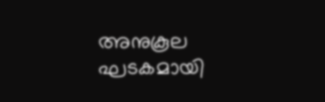അനുകൂല ഘടകമായി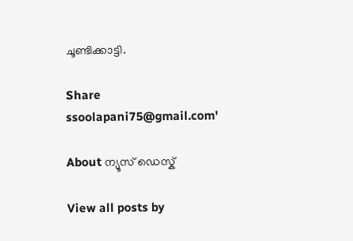ചൂണ്ടിക്കാട്ടി.

Share
ssoolapani75@gmail.com'

About ന്യൂസ് ഡെസ്ക്

View all posts by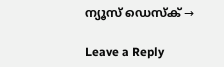ന്യൂസ് ഡെസ്ക് →

Leave a Reply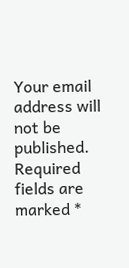Your email address will not be published. Required fields are marked *